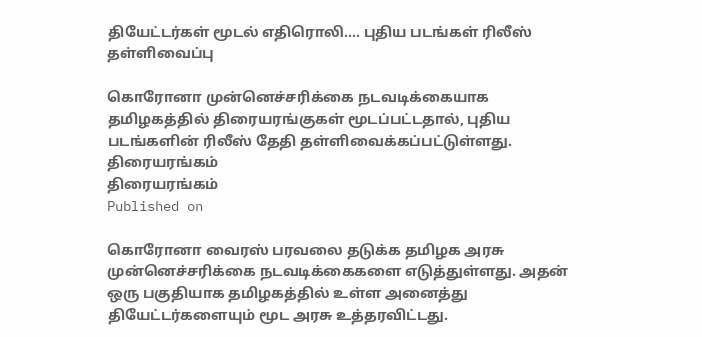தியேட்டர்கள் மூடல் எதிரொலி.... புதிய படங்கள் ரிலீஸ் தள்ளிவைப்பு

கொரோனா முன்னெச்சரிக்கை நடவடிக்கையாக தமிழகத்தில் திரையரங்குகள் மூடப்பட்டதால், புதிய படங்களின் ரிலீஸ் தேதி தள்ளிவைக்கப்பட்டுள்ளது.
திரையரங்கம்
திரையரங்கம்
Published on

கொரோனா வைரஸ் பரவலை தடுக்க தமிழக அரசு முன்னெச்சரிக்கை நடவடிக்கைகளை எடுத்துள்ளது. அதன் ஒரு பகுதியாக தமிழகத்தில் உள்ள அனைத்து தியேட்டர்களையும் மூட அரசு உத்தரவிட்டது.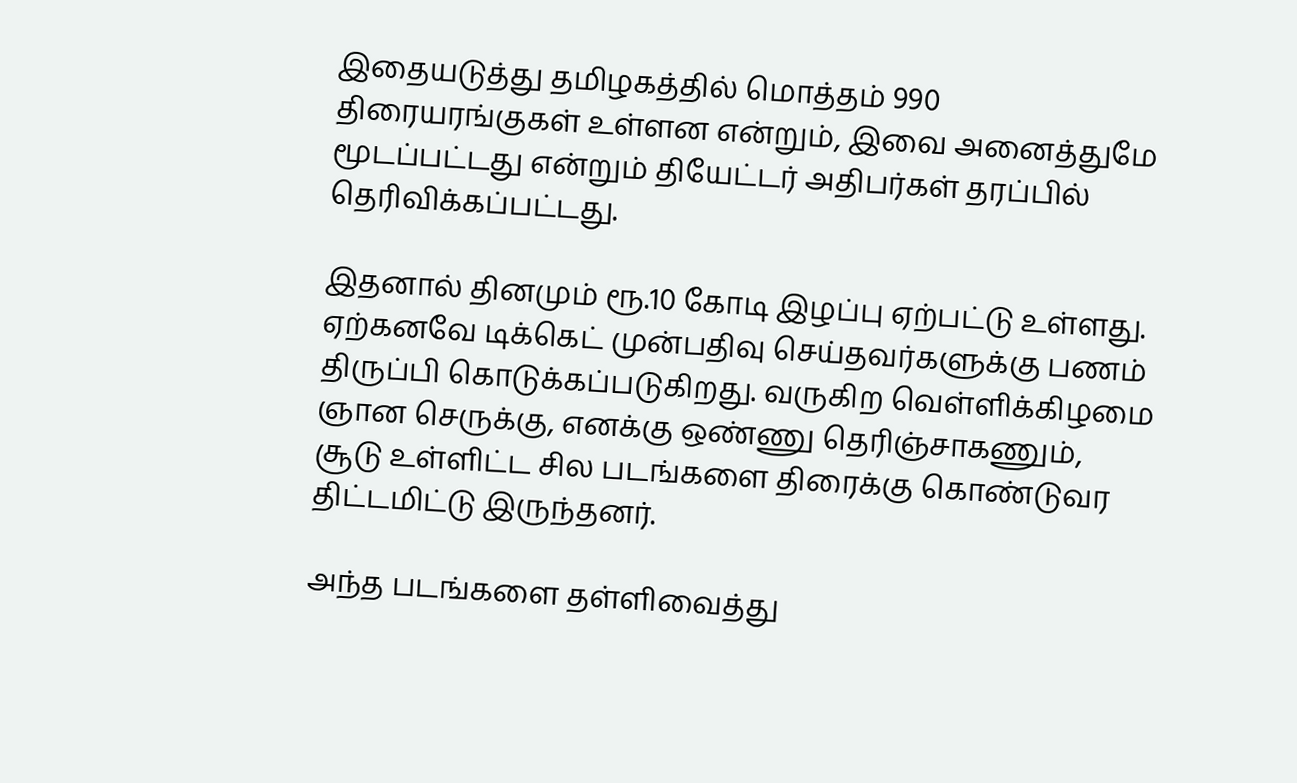இதையடுத்து தமிழகத்தில் மொத்தம் 990 திரையரங்குகள் உள்ளன என்றும், இவை அனைத்துமே மூடப்பட்டது என்றும் தியேட்டர் அதிபர்கள் தரப்பில் தெரிவிக்கப்பட்டது.

இதனால் தினமும் ரூ.10 கோடி இழப்பு ஏற்பட்டு உள்ளது. ஏற்கனவே டிக்கெட் முன்பதிவு செய்தவர்களுக்கு பணம் திருப்பி கொடுக்கப்படுகிறது. வருகிற வெள்ளிக்கிழமை ஞான செருக்கு, எனக்கு ஒண்ணு தெரிஞ்சாகணும், சூடு உள்ளிட்ட சில படங்களை திரைக்கு கொண்டுவர திட்டமிட்டு இருந்தனர்.

அந்த படங்களை தள்ளிவைத்து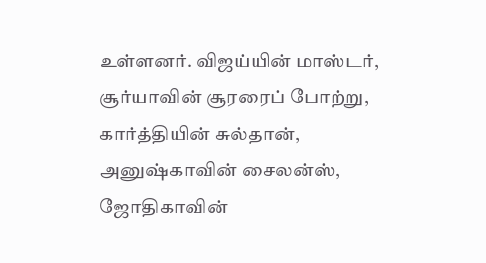உள்ளனர். விஜய்யின் மாஸ்டர், சூர்யாவின் சூரரைப் போற்று, கார்த்தியின் சுல்தான், அனுஷ்காவின் சைலன்ஸ், ஜோதிகாவின்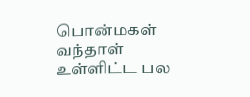பொன்மகள் வந்தாள் உள்ளிட்ட பல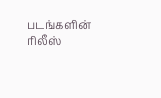படங்களின் ரிலீஸ்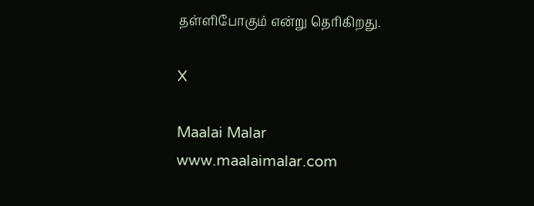தள்ளிபோகும் என்று தெரிகிறது.

X

Maalai Malar
www.maalaimalar.com